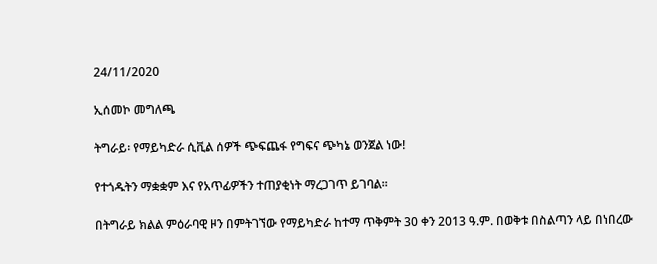24/11/2020

ኢሰመኮ መግለጫ

ትግራይ፡ የማይካድራ ሲቪል ሰዎች ጭፍጨፋ የግፍና ጭካኔ ወንጀል ነው!

የተጎዱትን ማቋቋም እና የአጥፊዎችን ተጠያቂነት ማረጋገጥ ይገባል፡፡

በትግራይ ክልል ምዕራባዊ ዞን በምትገኘው የማይካድራ ከተማ ጥቅምት 30 ቀን 2013 ዓ.ም. በወቅቱ በስልጣን ላይ በነበረው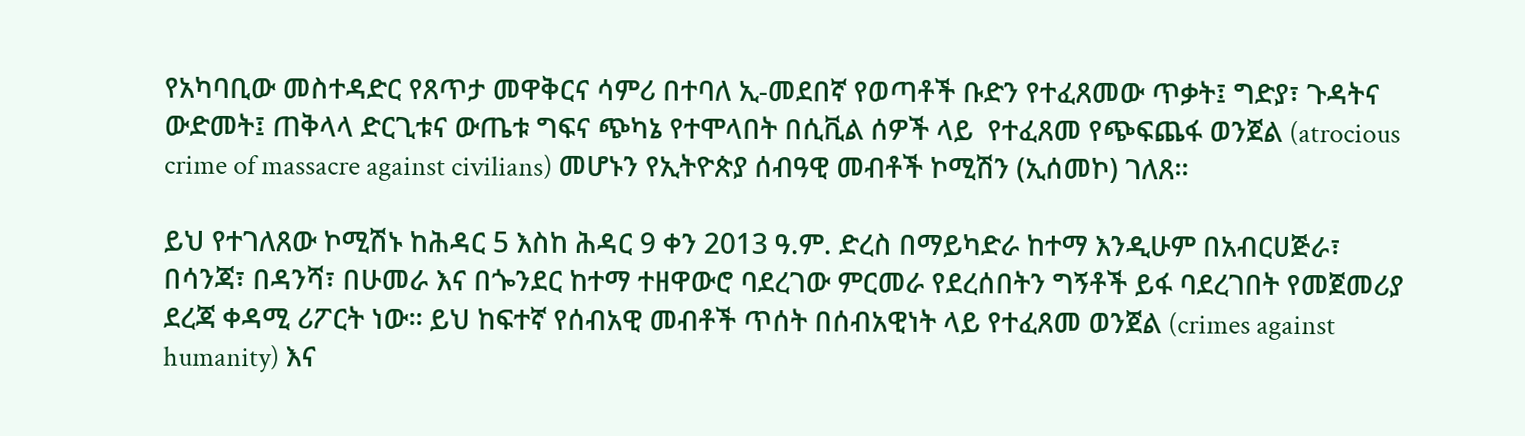የአካባቢው መስተዳድር የጸጥታ መዋቅርና ሳምሪ በተባለ ኢ-መደበኛ የወጣቶች ቡድን የተፈጸመው ጥቃት፤ ግድያ፣ ጉዳትና ውድመት፤ ጠቅላላ ድርጊቱና ውጤቱ ግፍና ጭካኔ የተሞላበት በሲቪል ሰዎች ላይ  የተፈጸመ የጭፍጨፋ ወንጀል (atrocious crime of massacre against civilians) መሆኑን የኢትዮጵያ ሰብዓዊ መብቶች ኮሚሽን (ኢሰመኮ) ገለጸ፡፡

ይህ የተገለጸው ኮሚሽኑ ከሕዳር 5 እስከ ሕዳር 9 ቀን 2013 ዓ.ም. ድረስ በማይካድራ ከተማ እንዲሁም በአብርሀጅራ፣ በሳንጃ፣ በዳንሻ፣ በሁመራ እና በጐንደር ከተማ ተዘዋውሮ ባደረገው ምርመራ የደረሰበትን ግኝቶች ይፋ ባደረገበት የመጀመሪያ ደረጃ ቀዳሚ ሪፖርት ነው፡፡ ይህ ከፍተኛ የሰብአዊ መብቶች ጥሰት በሰብአዊነት ላይ የተፈጸመ ወንጀል (crimes against humanity) እና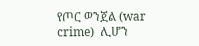የጦር ወንጀል (war crime)  ሊሆን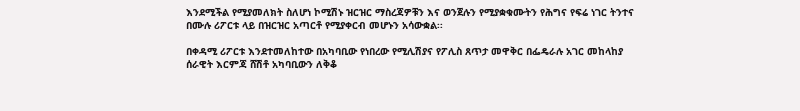እንደሚችል የሚያመለክት ስለሆነ ኮሚሽኑ ዝርዝር ማስረጃዎቹን እና ወንጀሉን የሚያቋቁሙትን የሕግና የፍሬ ነገር ትንተና በሙሉ ሪፖርቱ ላይ በዝርዝር አጣርቶ የሚያቀርብ መሆኑን አሳውቋል፡፡

በቀዳሚ ሪፖርቱ እንደተመለከተው በአካባቢው የነበረው የሚሊሽያና የፖሊስ ጸጥታ መዋቅር በፌዴራሉ አገር መከላከያ ሰራዊት እርምጃ ሸሽቶ አካባቢውን ለቅቆ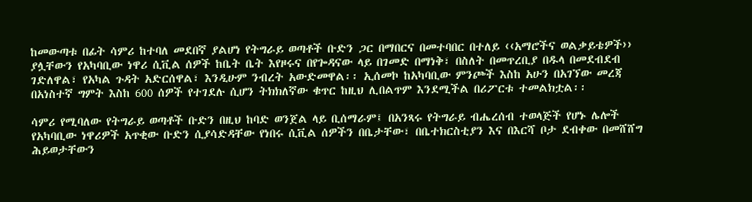ከመውጣቱ በፊት ሳምሪ ከተባለ መደበኛ ያልሆነ የትግራይ ወጣቶች ቡድን ጋር በማበርና በመተባበር በተለይ ‹‹አማሮችና ወልቃይቴዎች›› ያሏቸውን የአካባቢው ነዋሪ ሲቪል ሰዎች ከቤት ቤት እየዞሩና በየጐዳናው ላይ በገመድ በማነቅ፣ በስለት በመጥረቢያ በዱላ በመደብደብ ገድለዋል፣ የአካል ጉዳት አድርሰዋል፣ እንዲሁም ንብረት አውድመዋል፡፡ ኢሰመኮ ከአካባቢው ምንጮች እስከ አሁን በአገኘው መረጃ በአነስተኛ ግምት እስከ 600 ሰዎች የተገደሉ ሲሆን ትክክለኛው ቁጥር ከዚህ ሊበልጥም እንደሚችል በሪፖርቱ ተመልክቷል፡፡

ሳምሪ የሚባለው የትግራይ ወጣቶች ቡድን በዚህ ከባድ ወንጀል ላይ ቢሰማራም፤ በአንጻሩ የትግራይ ብሔረሰብ ተወላጅች የሆኑ ሌሎች የአካባቢው ነዋሪዎች አጥቂው ቡድን ሲያሳድዳቸው የነበሩ ሲቪል ሰዎችን በቤታቸው፣ በቤተክርስቲያን እና በእርሻ ቦታ ደብቀው በመሸሸግ ሕይወታቸውን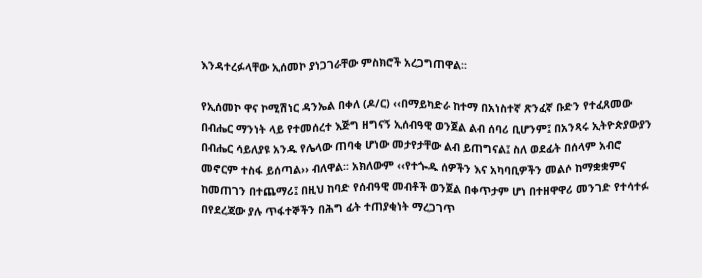እንዳተረፉላቸው ኢሰመኮ ያነጋገራቸው ምስክሮች አረጋግጠዋል፡፡

የኢሰመኮ ዋና ኮሚሽነር ዳንኤል በቀለ (ዶ/ር) ‹‹በማይካድራ ከተማ በአነስተኛ ጽንፈኛ ቡድን የተፈጸመው በብሔር ማንነት ላይ የተመሰረተ እጅግ ዘግናኝ ኢሰብዓዊ ወንጀል ልብ ሰባሪ ቢሆንም፤ በአንጻሩ ኢትዮጵያውያን በብሔር ሳይለያዩ አንዱ የሌላው ጠባቂ ሆነው መታየታቸው ልብ ይጠግናል፤ ስለ ወደፊት በሰላም አብሮ መኖርም ተስፋ ይሰጣል›› ብለዋል፡፡ አክለውም ‹‹የተጐዱ ሰዎችን እና አካባቢዎችን መልሶ ከማቋቋምና ከመጠገን በተጨማሪ፤ በዚህ ከባድ የሰብዓዊ መብቶች ወንጀል በቀጥታም ሆነ በተዘዋዋሪ መንገድ የተሳተፉ በየደረጃው ያሉ ጥፋተኞችን በሕግ ፊት ተጠያቂነት ማረጋገጥ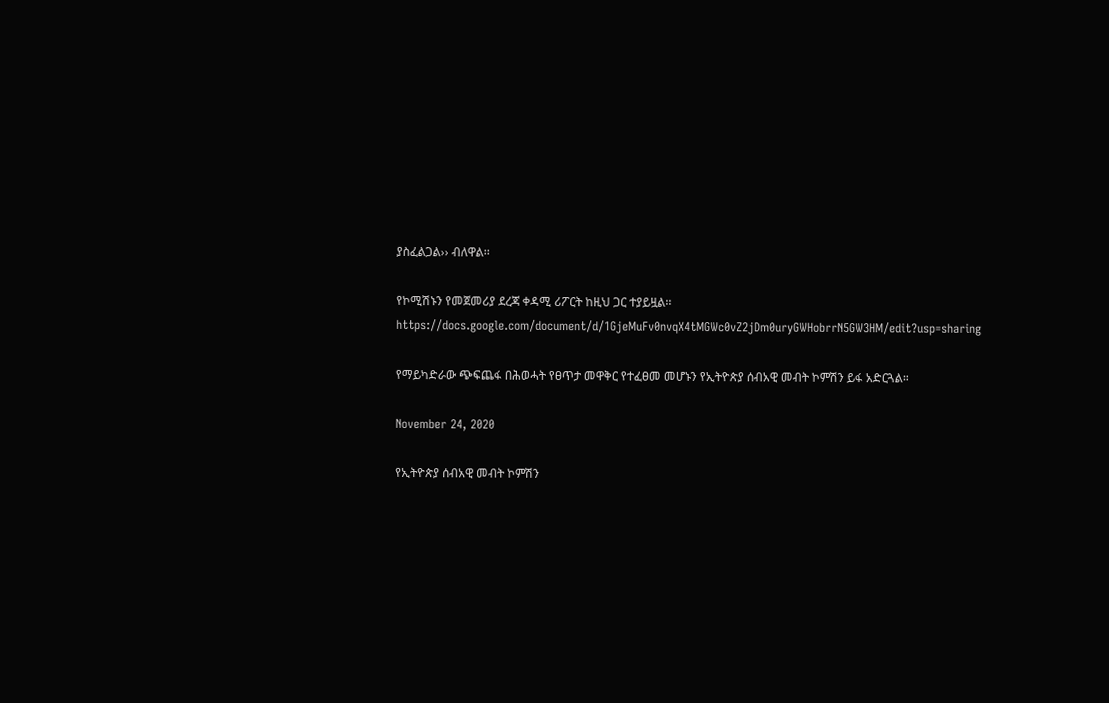ያስፈልጋል›› ብለዋል፡፡

የኮሚሽኑን የመጀመሪያ ደረጃ ቀዳሚ ሪፖርት ከዚህ ጋር ተያይዟል፡፡ https://docs.google.com/document/d/1GjeMuFv0nvqX4tMGWc0vZ2jDm0uryGWHobrrN5GW3HM/edit?usp=sharing

የማይካድራው ጭፍጨፋ በሕወሓት የፀጥታ መዋቅር የተፈፀመ መሆኑን የኢትዮጵያ ሰብአዊ መብት ኮምሽን ይፋ አድርጓል።

November 24, 2020

የኢትዮጵያ ሰብአዊ መብት ኮምሽን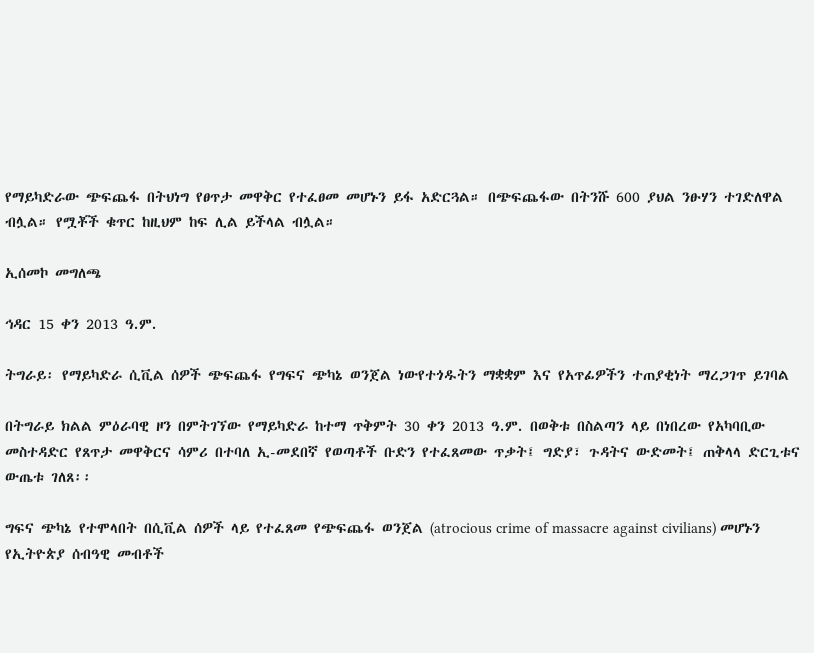የማይካድራው ጭፍጨፋ በትህነግ የፀጥታ መዋቅር የተፈፀመ መሆኑን ይፋ አድርጓል። በጭፍጨፋው በትንሹ 600 ያህል ንፁሃን ተገድለዋል ብሏል። የሟቾች ቁጥር ከዚህም ከፍ ሊል ይችላል ብሏል።

ኢሰመኮ መግለጫ

ኅዳር 15 ቀን 2013 ዓ.ም.

ትግራይ፡ የማይካድራ ሲቪል ሰዎች ጭፍጨፋ የግፍና ጭካኔ ወንጀል ነውየተጎዱትን ማቋቋም እና የአጥፊዎችን ተጠያቂነት ማረጋገጥ ይገባል

በትግራይ ክልል ምዕራባዊ ዞን በምትገኘው የማይካድራ ከተማ ጥቅምት 30 ቀን 2013 ዓ.ም. በወቅቱ በስልጣን ላይ በነበረው የአካባቢው መስተዳድር የጸጥታ መዋቅርና ሳምሪ በተባለ ኢ-መደበኛ የወጣቶች ቡድን የተፈጸመው ጥቃት፤ ግድያ፣ ጉዳትና ውድመት፤ ጠቅላላ ድርጊቱና ውጤቱ ገለጸ፡፡

ግፍና ጭካኔ የተሞላበት በሲቪል ሰዎች ላይ የተፈጸመ የጭፍጨፋ ወንጀል (atrocious crime of massacre against civilians) መሆኑን የኢትዮጵያ ሰብዓዊ መብቶች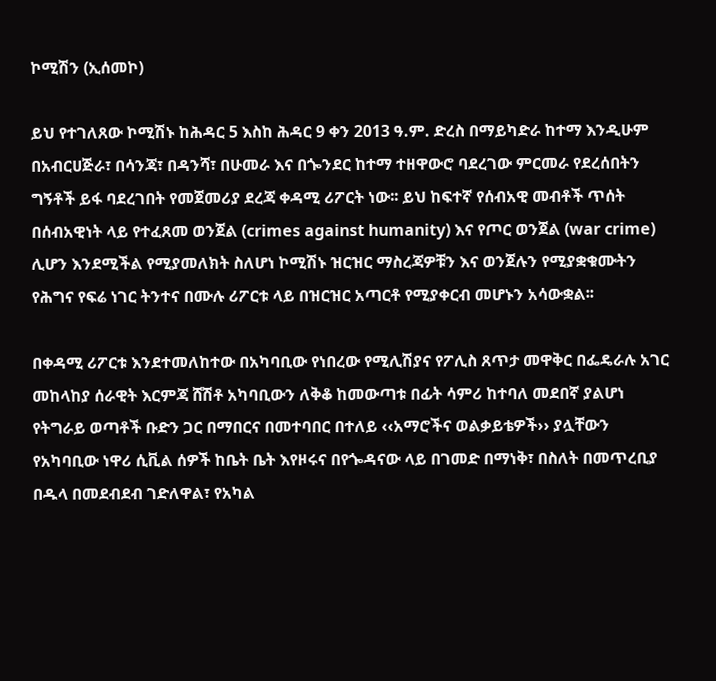ኮሚሽን (ኢሰመኮ)

ይህ የተገለጸው ኮሚሽኑ ከሕዳር 5 እስከ ሕዳር 9 ቀን 2013 ዓ.ም. ድረስ በማይካድራ ከተማ እንዲሁም በአብርሀጅራ፣ በሳንጃ፣ በዳንሻ፣ በሁመራ እና በጐንደር ከተማ ተዘዋውሮ ባደረገው ምርመራ የደረሰበትን ግኝቶች ይፋ ባደረገበት የመጀመሪያ ደረጃ ቀዳሚ ሪፖርት ነው፡፡ ይህ ከፍተኛ የሰብአዊ መብቶች ጥሰት በሰብአዊነት ላይ የተፈጸመ ወንጀል (crimes against humanity) እና የጦር ወንጀል (war crime) ሊሆን እንደሚችል የሚያመለክት ስለሆነ ኮሚሽኑ ዝርዝር ማስረጃዎቹን እና ወንጀሉን የሚያቋቁሙትን የሕግና የፍሬ ነገር ትንተና በሙሉ ሪፖርቱ ላይ በዝርዝር አጣርቶ የሚያቀርብ መሆኑን አሳውቋል፡፡

በቀዳሚ ሪፖርቱ እንደተመለከተው በአካባቢው የነበረው የሚሊሽያና የፖሊስ ጸጥታ መዋቅር በፌዴራሉ አገር መከላከያ ሰራዊት እርምጃ ሸሽቶ አካባቢውን ለቅቆ ከመውጣቱ በፊት ሳምሪ ከተባለ መደበኛ ያልሆነ የትግራይ ወጣቶች ቡድን ጋር በማበርና በመተባበር በተለይ ‹‹አማሮችና ወልቃይቴዎች›› ያሏቸውን የአካባቢው ነዋሪ ሲቪል ሰዎች ከቤት ቤት እየዞሩና በየጐዳናው ላይ በገመድ በማነቅ፣ በስለት በመጥረቢያ በዱላ በመደብደብ ገድለዋል፣ የአካል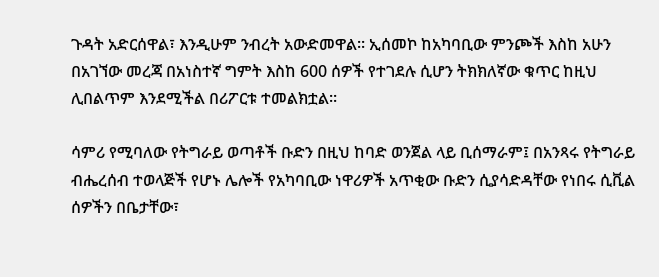ጉዳት አድርሰዋል፣ እንዲሁም ንብረት አውድመዋል፡፡ ኢሰመኮ ከአካባቢው ምንጮች እስከ አሁን በአገኘው መረጃ በአነስተኛ ግምት እስከ 600 ሰዎች የተገደሉ ሲሆን ትክክለኛው ቁጥር ከዚህ ሊበልጥም እንደሚችል በሪፖርቱ ተመልክቷል፡፡

ሳምሪ የሚባለው የትግራይ ወጣቶች ቡድን በዚህ ከባድ ወንጀል ላይ ቢሰማራም፤ በአንጻሩ የትግራይ ብሔረሰብ ተወላጅች የሆኑ ሌሎች የአካባቢው ነዋሪዎች አጥቂው ቡድን ሲያሳድዳቸው የነበሩ ሲቪል ሰዎችን በቤታቸው፣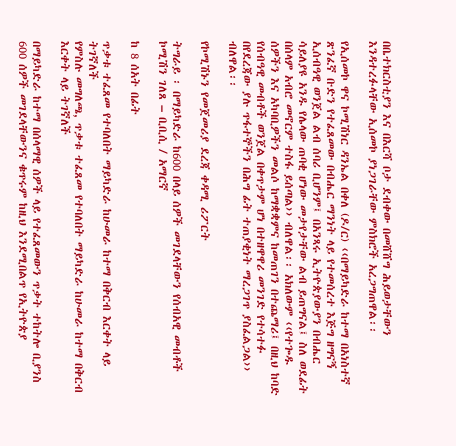በቤተክርስቲያን እና በእርሻ ቦታ ደብቀው በመሸሸግ ሕይወታቸውን እንዳተረፉላቸው ኢሰመኮ ያነጋገራቸው ምስክሮች አረጋግጠዋል፡፡

የኢሰመኮ ዋና ኮሚሽነር ዳንኤል በቀለ (ዶ/ር) ‹‹በማይካድራ ከተማ በአነስተኛ ጽንፈኛ ቡድን የተፈጸመው በብሔር ማንነት ላይ የተመሰረተ እጅግ ዘግናኝ ኢሰብዓዊ ወንጀል ልብ ሰባሪ ቢሆንም፤ በአንጻሩ ኢትዮጵያውያን በብሔር ሳይለያዩ አንዱ የሌላው ጠባቂ ሆነው መታየታቸው ልብ ይጠግናል፤ ስለ ወደፊት በሰላም አብሮ መኖርም ተስፋ ይሰጣል›› ብለዋል፡፡ አክለውም ‹‹የተጐዱ ሰዎችን እና አካባቢዎችን መልሶ ከማቋቋምና ከመጠገን በተጨማሪ፤ በዚህ ከባድ የሰብዓዊ መብቶች ወንጀል በቀጥታም ሆነ በተዘዋዋሪ መንገድ የተሳተፉ በየደረጃው ያሉ ጥፋተኞችን በሕግ ፊት ተጠያቂነት ማረጋገጥ ያስፈልጋል›› ብለዋል፡፡

የኮሚሽኑን የመጀመሪያ ደረጃ ቀዳሚ ሪፖርት

ትግራይ ፡ በማይካድራ ከ600 በላይ ሰዎች መገደላቸውን የሰብአዊ መብቶች ኮሚሽን ገለጸ – ቢቢሲ / አማርኛ

ከ 8 ሰአት በፊት

ጥቃቱ ተፈጸመ የተባለበት ማይካድራ ከሁመራ ከተማ በቅርብ እርቀት ላይ ትገኛለች
የምስሉ መግለጫ, ጥቃቱ ተፈጸመ የተባለበት ማይካድራ ከሁመራ ከተማ በቅርብ እርቀት ላይ ትገኛለች

በማይካድራ ከተማ በሰላማዊ ሰዎች ላይ የተፈጸመውን ጥቃት ተከትሎ ቢያንስ 600 ሰዎች መገደላቸውንና ቁጥሩም ከዚህ እንደሚበልጥ የኢትዮጵያ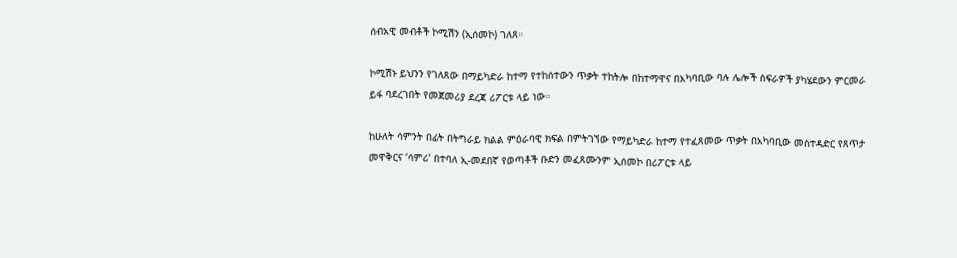ሰብአዊ መብቶች ኮሚሽን (ኢሰመኮ) ገለጸ።

ኮሚሽኑ ይህንን የገለጸው በማይካድራ ከተማ የተከሰተውን ጥቃት ተከትሎ በከተማዋና በአካባቢው ባሉ ሌሎች ስፍራዎች ያካሄደውን ምርመራ ይፋ ባደረገበት የመጀመሪያ ደረጃ ሪፖርቱ ላይ ነው።

ከሁለት ሳምንት በፊት በትግራይ ክልል ምዕራባዊ ክፍል በምትገኘው የማይካድራ ከተማ የተፈጸመው ጥቃት በአካባቢው መስተዳድር የጸጥታ መዋቅርና ‘ሳምሪ’ በተባለ ኢ-መደበኛ የወጣቶች ቡድን መፈጸሙንም ኢሰመኮ በሪፖርቱ ላይ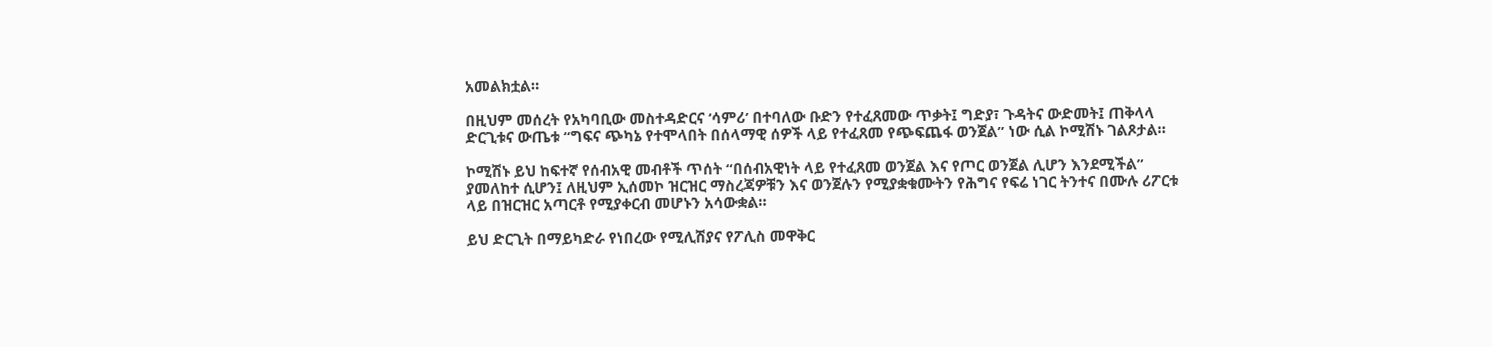አመልክቷል።

በዚህም መሰረት የአካባቢው መስተዳድርና ‘ሳምሪ’ በተባለው ቡድን የተፈጸመው ጥቃት፤ ግድያ፣ ጉዳትና ውድመት፤ ጠቅላላ ድርጊቱና ውጤቱ “ግፍና ጭካኔ የተሞላበት በሰላማዊ ሰዎች ላይ የተፈጸመ የጭፍጨፋ ወንጀል” ነው ሲል ኮሚሽኑ ገልጾታል።

ኮሚሽኑ ይህ ከፍተኛ የሰብአዊ መብቶች ጥሰት “በሰብአዊነት ላይ የተፈጸመ ወንጀል እና የጦር ወንጀል ሊሆን እንደሚችል” ያመለከተ ሲሆን፤ ለዚህም ኢሰመኮ ዝርዝር ማስረጃዎቹን እና ወንጀሉን የሚያቋቁሙትን የሕግና የፍሬ ነገር ትንተና በሙሉ ሪፖርቱ ላይ በዝርዝር አጣርቶ የሚያቀርብ መሆኑን አሳውቋል።

ይህ ድርጊት በማይካድራ የነበረው የሚሊሽያና የፖሊስ መዋቅር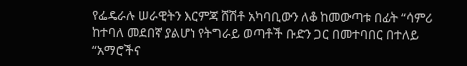የፌዴራሉ ሠራዊትን እርምጃ ሸሽቶ አካባቢውን ለቆ ከመውጣቱ በፊት “ሳምሪ ከተባለ መደበኛ ያልሆነ የትግራይ ወጣቶች ቡድን ጋር በመተባበር በተለይ “አማሮችና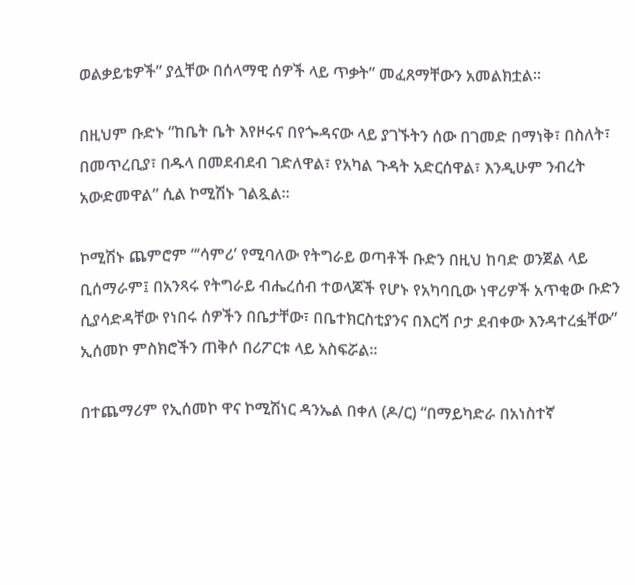ወልቃይቴዎች” ያሏቸው በሰላማዊ ሰዎች ላይ ጥቃት” መፈጸማቸውን አመልክቷል።

በዚህም ቡድኑ “ከቤት ቤት እየዞሩና በየጐዳናው ላይ ያገኙትን ሰው በገመድ በማነቅ፣ በስለት፣ በመጥረቢያ፣ በዱላ በመደብደብ ገድለዋል፣ የአካል ጉዳት አድርሰዋል፣ እንዲሁም ንብረት አውድመዋል” ሲል ኮሚሽኑ ገልጿል።

ኮሚሽኑ ጨምሮም “‘ሳምሪ’ የሚባለው የትግራይ ወጣቶች ቡድን በዚህ ከባድ ወንጀል ላይ ቢሰማራም፤ በአንጻሩ የትግራይ ብሔረሰብ ተወላጆች የሆኑ የአካባቢው ነዋሪዎች አጥቂው ቡድን ሲያሳድዳቸው የነበሩ ሰዎችን በቤታቸው፣ በቤተክርስቲያንና በእርሻ ቦታ ደብቀው እንዳተረፏቸው” ኢሰመኮ ምስክሮችን ጠቅሶ በሪፖርቱ ላይ አስፍሯል።

በተጨማሪም የኢሰመኮ ዋና ኮሚሽነር ዳንኤል በቀለ (ዶ/ር) “በማይካድራ በአነስተኛ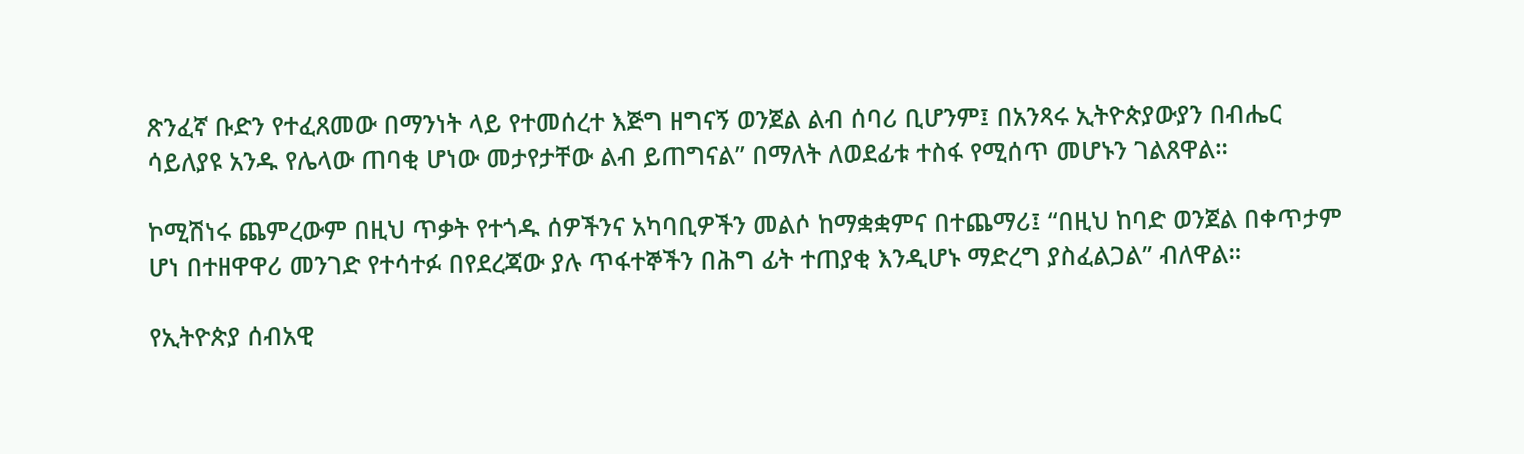ጽንፈኛ ቡድን የተፈጸመው በማንነት ላይ የተመሰረተ እጅግ ዘግናኝ ወንጀል ልብ ሰባሪ ቢሆንም፤ በአንጻሩ ኢትዮጵያውያን በብሔር ሳይለያዩ አንዱ የሌላው ጠባቂ ሆነው መታየታቸው ልብ ይጠግናል” በማለት ለወደፊቱ ተስፋ የሚሰጥ መሆኑን ገልጸዋል።

ኮሚሽነሩ ጨምረውም በዚህ ጥቃት የተጎዱ ሰዎችንና አካባቢዎችን መልሶ ከማቋቋምና በተጨማሪ፤ “በዚህ ከባድ ወንጀል በቀጥታም ሆነ በተዘዋዋሪ መንገድ የተሳተፉ በየደረጃው ያሉ ጥፋተኞችን በሕግ ፊት ተጠያቂ እንዲሆኑ ማድረግ ያስፈልጋል” ብለዋል።

የኢትዮጵያ ሰብአዊ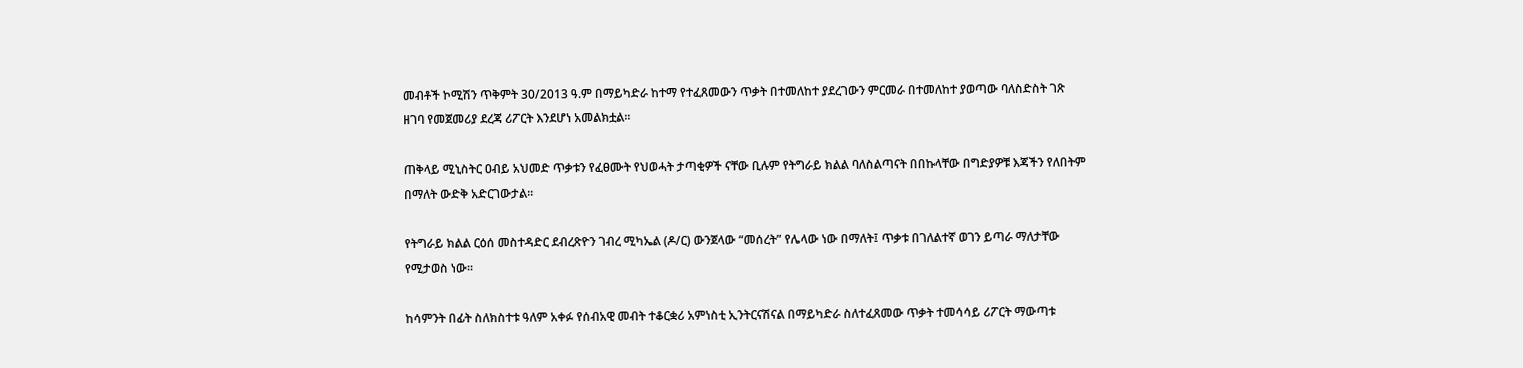መብቶች ኮሚሽን ጥቅምት 30/2013 ዓ.ም በማይካድራ ከተማ የተፈጸመውን ጥቃት በተመለከተ ያደረገውን ምርመራ በተመለከተ ያወጣው ባለስድስት ገጽ ዘገባ የመጀመሪያ ደረጃ ሪፖርት እንደሆነ አመልክቷል።

ጠቅላይ ሚኒስትር ዐብይ አህመድ ጥቃቱን የፈፀሙት የህወሓት ታጣቂዎች ናቸው ቢሉም የትግራይ ክልል ባለስልጣናት በበኩላቸው በግድያዎቹ እጃችን የለበትም በማለት ውድቅ አድርገውታል።

የትግራይ ክልል ርዕሰ መስተዳድር ደብረጽዮን ገብረ ሚካኤል (ዶ/ር) ውንጀላው “መሰረት” የሌላው ነው በማለት፤ ጥቃቱ በገለልተኛ ወገን ይጣራ ማለታቸው የሚታወስ ነው።

ከሳምንት በፊት ስለክስተቱ ዓለም አቀፉ የሰብአዊ መብት ተቆርቋሪ አምነስቲ ኢንትርናሽናል በማይካድራ ስለተፈጸመው ጥቃት ተመሳሳይ ሪፖርት ማውጣቱ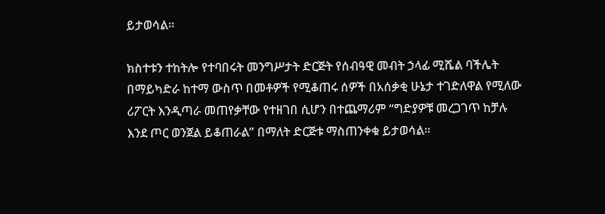ይታወሳል።

ክስተቱን ተከትሎ የተባበሩት መንግሥታት ድርጅት የሰብዓዊ መብት ኃላፊ ሚሼል ባችሌት በማይካድራ ከተማ ውስጥ በመቶዎች የሚቆጠሩ ሰዎች በአሰቃቂ ሁኔታ ተገድለዋል የሚለው ሪፖርት እንዲጣራ መጠየቃቸው የተዘገበ ሲሆን በተጨማሪም “ግድያዎቹ መረጋገጥ ከቻሉ እንደ ጦር ወንጀል ይቆጠራል” በማለት ድርጅቱ ማስጠንቀቁ ይታወሳል።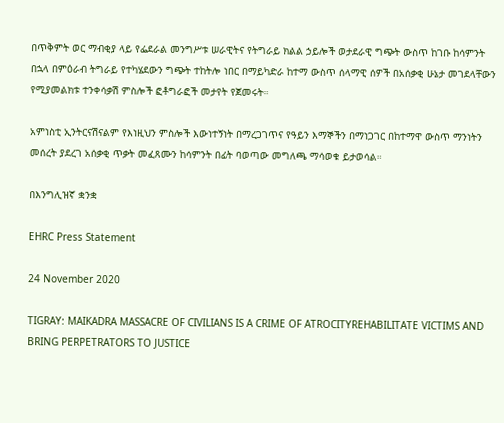በጥቅምት ወር ማብቂያ ላይ የፌደራል መንግሥቱ ሠራዊትና የትግራይ ክልል ኃይሎች ወታደራዊ ግጭት ውስጥ ከገቡ ከሳምንት በኋላ በምዕራብ ትግራይ የተካሄደውን ግጭት ተከትሎ ነበር በማይካድራ ከተማ ውስጥ ሰላማዊ ሰዎች በአሰቃቂ ሁኔታ መገደላቸውን የሚያመልክቱ ተንቀሳቃሽ ምስሎች ፎቶግራፎች መታየት የጀመሩት።

አምነስቲ ኢንትርናሽናልም የእነዚህን ምስሎች እውነተኝነት በማረጋገጥና የዓይን እማኞችን በማነጋገር በከተማዋ ውስጥ ማንነትን መሰረት ያደረገ አሰቃቂ ጥቃት መፈጸሙን ከሳምንት በፊት ባወጣው መግለጫ ማሳወቁ ይታወሳል።

በእንግሊዝኛ ቋንቋ

EHRC Press Statement

24 November 2020

TIGRAY: MAIKADRA MASSACRE OF CIVILIANS IS A CRIME OF ATROCITYREHABILITATE VICTIMS AND BRING PERPETRATORS TO JUSTICE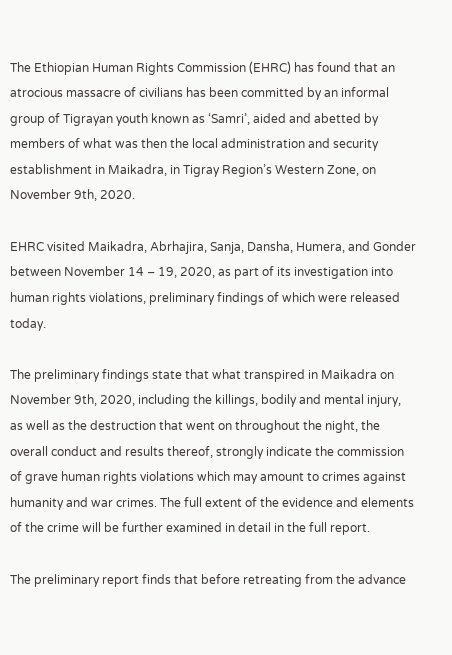The Ethiopian Human Rights Commission (EHRC) has found that an atrocious massacre of civilians has been committed by an informal group of Tigrayan youth known as ‘Samri’, aided and abetted by members of what was then the local administration and security establishment in Maikadra, in Tigray Region’s Western Zone, on November 9th, 2020.

EHRC visited Maikadra, Abrhajira, Sanja, Dansha, Humera, and Gonder between November 14 – 19, 2020, as part of its investigation into human rights violations, preliminary findings of which were released today.

The preliminary findings state that what transpired in Maikadra on November 9th, 2020, including the killings, bodily and mental injury, as well as the destruction that went on throughout the night, the overall conduct and results thereof, strongly indicate the commission of grave human rights violations which may amount to crimes against humanity and war crimes. The full extent of the evidence and elements of the crime will be further examined in detail in the full report.

The preliminary report finds that before retreating from the advance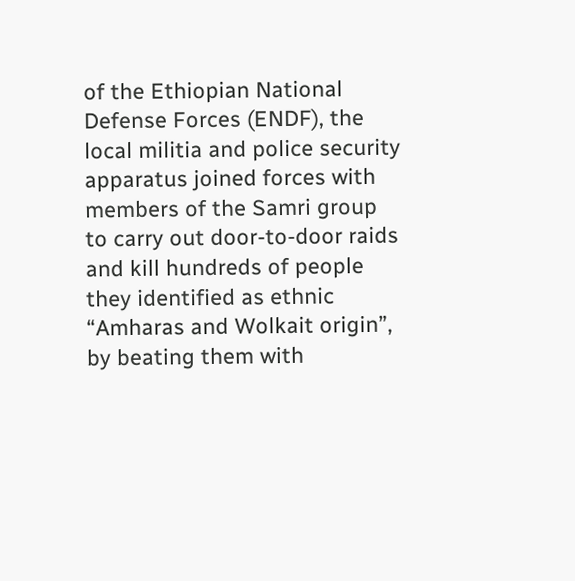of the Ethiopian National Defense Forces (ENDF), the local militia and police security apparatus joined forces with members of the Samri group to carry out door-to-door raids and kill hundreds of people they identified as ethnic “Amharas and Wolkait origin”, by beating them with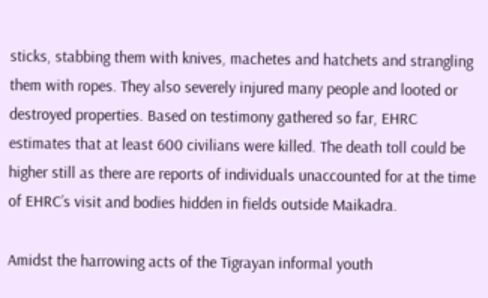sticks, stabbing them with knives, machetes and hatchets and strangling them with ropes. They also severely injured many people and looted or destroyed properties. Based on testimony gathered so far, EHRC estimates that at least 600 civilians were killed. The death toll could be higher still as there are reports of individuals unaccounted for at the time of EHRC’s visit and bodies hidden in fields outside Maikadra.

Amidst the harrowing acts of the Tigrayan informal youth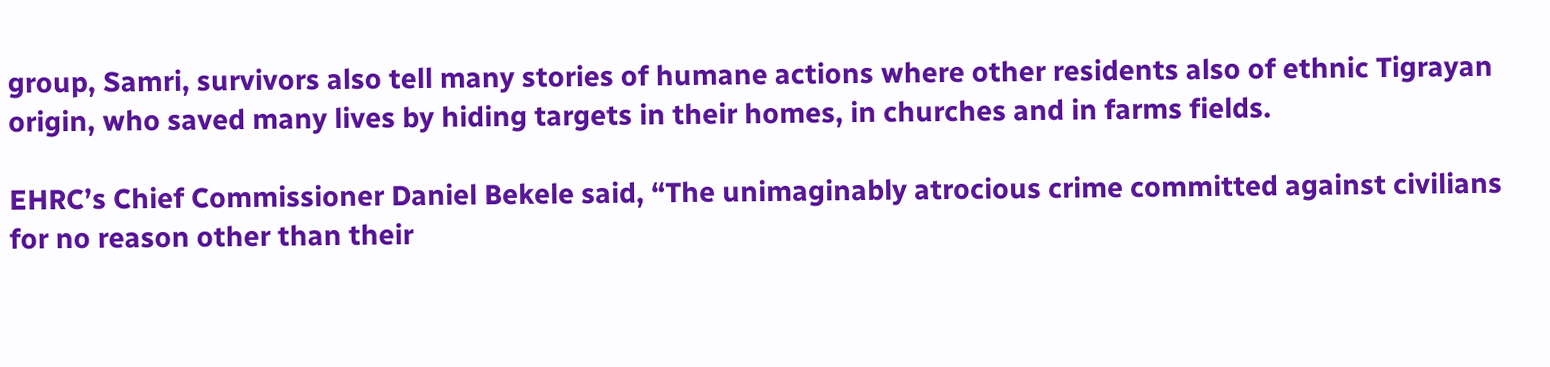group, Samri, survivors also tell many stories of humane actions where other residents also of ethnic Tigrayan origin, who saved many lives by hiding targets in their homes, in churches and in farms fields.

EHRC’s Chief Commissioner Daniel Bekele said, “The unimaginably atrocious crime committed against civilians for no reason other than their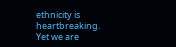ethnicity is heartbreaking. Yet we are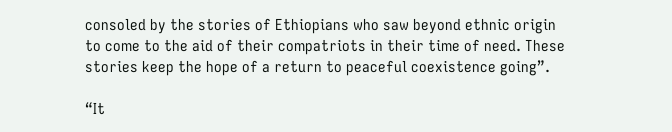consoled by the stories of Ethiopians who saw beyond ethnic origin to come to the aid of their compatriots in their time of need. These stories keep the hope of a return to peaceful coexistence going”.

“It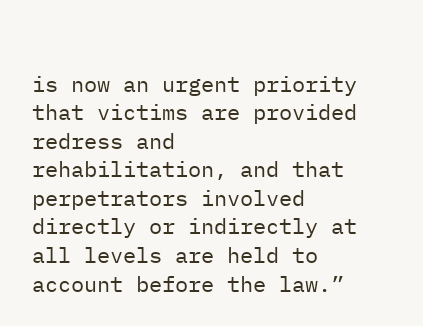is now an urgent priority that victims are provided redress and rehabilitation, and that perpetrators involved directly or indirectly at all levels are held to account before the law.”